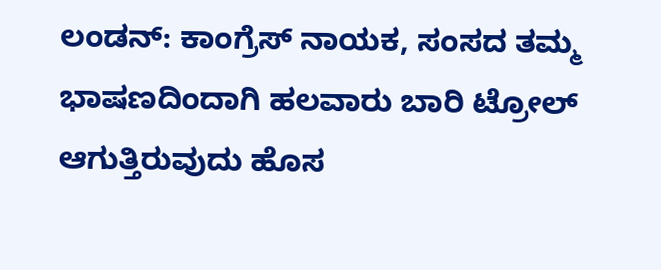ಲಂಡನ್: ಕಾಂಗ್ರೆಸ್ ನಾಯಕ, ಸಂಸದ ತಮ್ಮ ಭಾಷಣದಿಂದಾಗಿ ಹಲವಾರು ಬಾರಿ ಟ್ರೋಲ್ ಆಗುತ್ತಿರುವುದು ಹೊಸ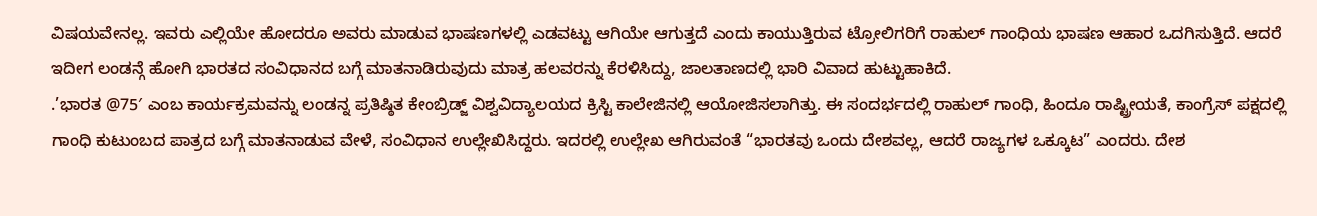ವಿಷಯವೇನಲ್ಲ. ಇವರು ಎಲ್ಲಿಯೇ ಹೋದರೂ ಅವರು ಮಾಡುವ ಭಾಷಣಗಳಲ್ಲಿ ಎಡವಟ್ಟು ಆಗಿಯೇ ಆಗುತ್ತದೆ ಎಂದು ಕಾಯುತ್ತಿರುವ ಟ್ರೋಲಿಗರಿಗೆ ರಾಹುಲ್ ಗಾಂಧಿಯ ಭಾಷಣ ಆಹಾರ ಒದಗಿಸುತ್ತಿದೆ. ಆದರೆ ಇದೀಗ ಲಂಡನ್ಗೆ ಹೋಗಿ ಭಾರತದ ಸಂವಿಧಾನದ ಬಗ್ಗೆ ಮಾತನಾಡಿರುವುದು ಮಾತ್ರ ಹಲವರನ್ನು ಕೆರಳಿಸಿದ್ದು, ಜಾಲತಾಣದಲ್ಲಿ ಭಾರಿ ವಿವಾದ ಹುಟ್ಟುಹಾಕಿದೆ.
.’ಭಾರತ @75′ ಎಂಬ ಕಾರ್ಯಕ್ರಮವನ್ನು ಲಂಡನ್ನ ಪ್ರತಿಷ್ಠಿತ ಕೇಂಬ್ರಿಡ್ಜ್‌ ವಿಶ್ವವಿದ್ಯಾಲಯದ ಕ್ರಿಸ್ಟಿ ಕಾಲೇಜಿನಲ್ಲಿ ಆಯೋಜಿಸಲಾಗಿತ್ತು. ಈ ಸಂದರ್ಭದಲ್ಲಿ ರಾಹುಲ್‌ ಗಾಂಧಿ, ಹಿಂದೂ ರಾಷ್ಟ್ರೀಯತೆ, ಕಾಂಗ್ರೆಸ್‌ ಪಕ್ಷದಲ್ಲಿ ಗಾಂಧಿ ಕುಟುಂಬದ ಪಾತ್ರದ ಬಗ್ಗೆ ಮಾತನಾಡುವ ವೇಳೆ, ಸಂವಿಧಾನ ಉಲ್ಲೇಖಿಸಿದ್ದರು. ಇದರಲ್ಲಿ ಉಲ್ಲೇಖ ಆಗಿರುವಂತೆ “ಭಾರತವು ಒಂದು ದೇಶವಲ್ಲ, ಆದರೆ ರಾಜ್ಯಗಳ ಒಕ್ಕೂಟ” ಎಂದರು. ದೇಶ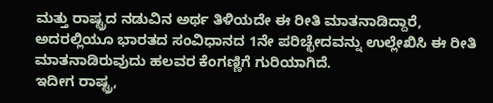ಮತ್ತು ರಾಷ್ಟ್ರದ ನಡುವಿನ ಅರ್ಥ ತಿಳಿಯದೇ ಈ ರೀತಿ ಮಾತನಾಡಿದ್ದಾರೆ, ಅದರಲ್ಲಿಯೂ ಭಾರತದ ಸಂವಿಧಾನದ 1ನೇ ಪರಿಚ್ಛೇದವನ್ನು ಉಲ್ಲೇಖಿಸಿ ಈ ರೀತಿ ಮಾತನಾಡಿರುವುದು ಹಲವರ ಕೆಂಗಣ್ಣಿಗೆ ಗುರಿಯಾಗಿದೆ.
ಇದೀಗ ರಾಷ್ಟ್ರ,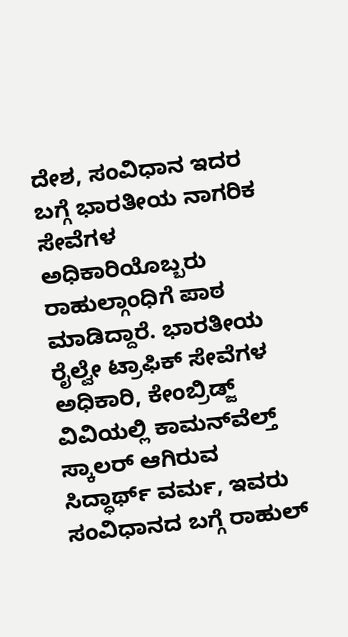ದೇಶ, ಸಂವಿಧಾನ ಇದರ ಬಗ್ಗೆ ಭಾರತೀಯ ನಾಗರಿಕ ಸೇವೆಗಳ ಅಧಿಕಾರಿಯೊಬ್ಬರು ರಾಹುಲ್ಗಾಂಧಿಗೆ ಪಾಠ ಮಾಡಿದ್ದಾರೆ. ಭಾರತೀಯ ರೈಲ್ವೇ ಟ್ರಾಫಿಕ್ ಸೇವೆಗಳ ಅಧಿಕಾರಿ, ಕೇಂಬ್ರಿಡ್ಜ್‌ ವಿವಿಯಲ್ಲಿ ಕಾಮನ್‌ವೆಲ್ತ್‌ ಸ್ಕಾಲರ್‌ ಆಗಿರುವ ಸಿದ್ಧಾರ್ಥ್ ವರ್ಮ, ಇವರು ಸಂವಿಧಾನದ ಬಗ್ಗೆ ರಾಹುಲ್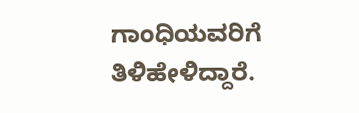ಗಾಂಧಿಯವರಿಗೆ ತಿಳಿಹೇಳಿದ್ದಾರೆ.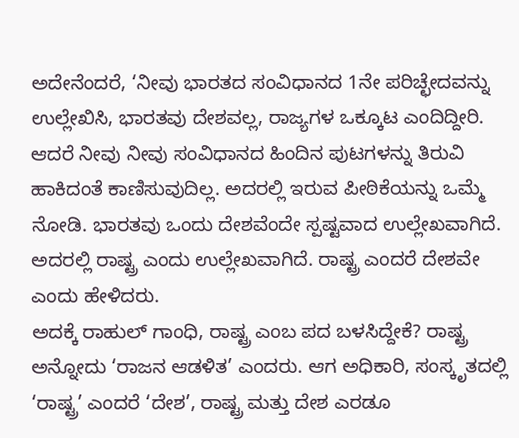ಅದೇನೆಂದರೆ, ‘ನೀವು ಭಾರತದ ಸಂವಿಧಾನದ 1ನೇ ಪರಿಚ್ಛೇದವನ್ನು ಉಲ್ಲೇಖಿಸಿ, ಭಾರತವು ದೇಶವಲ್ಲ, ರಾಜ್ಯಗಳ ಒಕ್ಕೂಟ ಎಂದಿದ್ದೀರಿ. ಆದರೆ ನೀವು ನೀವು ಸಂವಿಧಾನದ ಹಿಂದಿನ ಪುಟಗಳನ್ನು ತಿರುವಿ ಹಾಕಿದಂತೆ ಕಾಣಿಸುವುದಿಲ್ಲ. ಅದರಲ್ಲಿ ಇರುವ ಪೀಠಿಕೆಯನ್ನು ಒಮ್ಮೆ ನೋಡಿ. ಭಾರತವು ಒಂದು ದೇಶವೆಂದೇ ಸ್ಪಷ್ಟವಾದ ಉಲ್ಲೇಖವಾಗಿದೆ. ಅದರಲ್ಲಿ ರಾಷ್ಟ್ರ ಎಂದು ಉಲ್ಲೇಖವಾಗಿದೆ. ರಾಷ್ಟ್ರ ಎಂದರೆ ದೇಶವೇ ಎಂದು ಹೇಳಿದರು.
ಅದಕ್ಕೆ ರಾಹುಲ್ ಗಾಂಧಿ, ರಾಷ್ಟ್ರ ಎಂಬ ಪದ ಬಳಸಿದ್ದೇಕೆ? ರಾಷ್ಟ್ರ ಅನ್ನೋದು ‘ರಾಜನ ಆಡಳಿತ’ ಎಂದರು. ಆಗ ಅಧಿಕಾರಿ, ಸಂಸ್ಕೃತದಲ್ಲಿ ‘ರಾಷ್ಟ್ರ’ ಎಂದರೆ ‘ದೇಶ’, ರಾಷ್ಟ್ರ ಮತ್ತು ದೇಶ ಎರಡೂ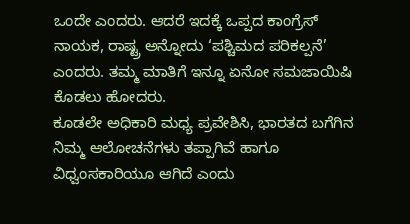ಒಂದೇ ಎಂದರು. ಆದರೆ ಇದಕ್ಕೆ ಒಪ್ಪದ ಕಾಂಗ್ರೆಸ್ ನಾಯಕ, ರಾಷ್ಟ್ರ ಅನ್ನೋದು ‘ಪಶ್ಚಿಮದ ಪರಿಕಲ್ಪನೆ’ ಎಂದರು. ತಮ್ಮ ಮಾತಿಗೆ ಇನ್ನೂ ಏನೋ ಸಮಜಾಯಿಷಿ ಕೊಡಲು ಹೋದರು.
ಕೂಡಲೇ ಅಧಿಕಾರಿ ಮಧ್ಯ ಪ್ರವೇಶಿಸಿ, ಭಾರತದ ಬಗೆಗಿನ ನಿಮ್ಮ ಆಲೋಚನೆಗಳು ತಪ್ಪಾಗಿವೆ ಹಾಗೂ ವಿಧ್ವಂಸಕಾರಿಯೂ ಆಗಿದೆ ಎಂದು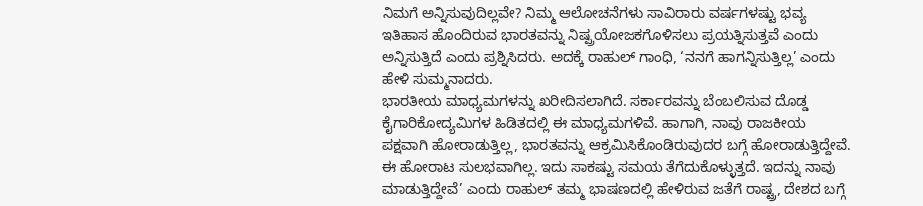ನಿಮಗೆ ಅನ್ನಿಸುವುದಿಲ್ಲವೇ? ನಿಮ್ಮ ಆಲೋಚನೆಗಳು ಸಾವಿರಾರು ವರ್ಷಗಳಷ್ಟು ಭವ್ಯ ಇತಿಹಾಸ ಹೊಂದಿರುವ ಭಾರತವನ್ನು ನಿಷ್ಪ್ರಯೋಜಕಗೊಳಿಸಲು ಪ್ರಯತ್ನಿಸುತ್ತವೆ ಎಂದು ಅನ್ನಿಸುತ್ತಿದೆ ಎಂದು ಪ್ರಶ್ನಿಸಿದರು. ಅದಕ್ಕೆ ರಾಹುಲ್ ಗಾಂಧಿ, ‘ನನಗೆ ಹಾಗನ್ನಿಸುತ್ತಿಲ್ಲ’ ಎಂದು ಹೇಳಿ ಸುಮ್ಮನಾದರು.
ಭಾರತೀಯ ಮಾಧ್ಯಮಗಳನ್ನು ಖರೀದಿಸಲಾಗಿದೆ. ಸರ್ಕಾರವನ್ನು ಬೆಂಬಲಿಸುವ ದೊಡ್ಡ ಕೈಗಾರಿಕೋದ್ಯಮಿಗಳ ಹಿಡಿತದಲ್ಲಿ ಈ ಮಾಧ್ಯಮಗಳಿವೆ. ಹಾಗಾಗಿ, ನಾವು ರಾಜಕೀಯ ಪಕ್ಷವಾಗಿ ಹೋರಾಡುತ್ತಿಲ್ಲ, ಭಾರತವನ್ನು ಆಕ್ರಮಿಸಿಕೊಂಡಿರುವುದರ ಬಗ್ಗೆ ಹೋರಾಡುತ್ತಿದ್ದೇವೆ. ಈ ಹೋರಾಟ ಸುಲಭವಾಗಿಲ್ಲ. ಇದು ಸಾಕಷ್ಟು ಸಮಯ ತೆಗೆದುಕೊಳ್ಳುತ್ತದೆ. ಇದನ್ನು ನಾವು ಮಾಡುತ್ತಿದ್ದೇವೆ’ ಎಂದು ರಾಹುಲ್ ತಮ್ಮ ಭಾಷಣದಲ್ಲಿ ಹೇಳಿರುವ ಜತೆಗೆ ರಾಷ್ಟ್ರ, ದೇಶದ ಬಗ್ಗೆ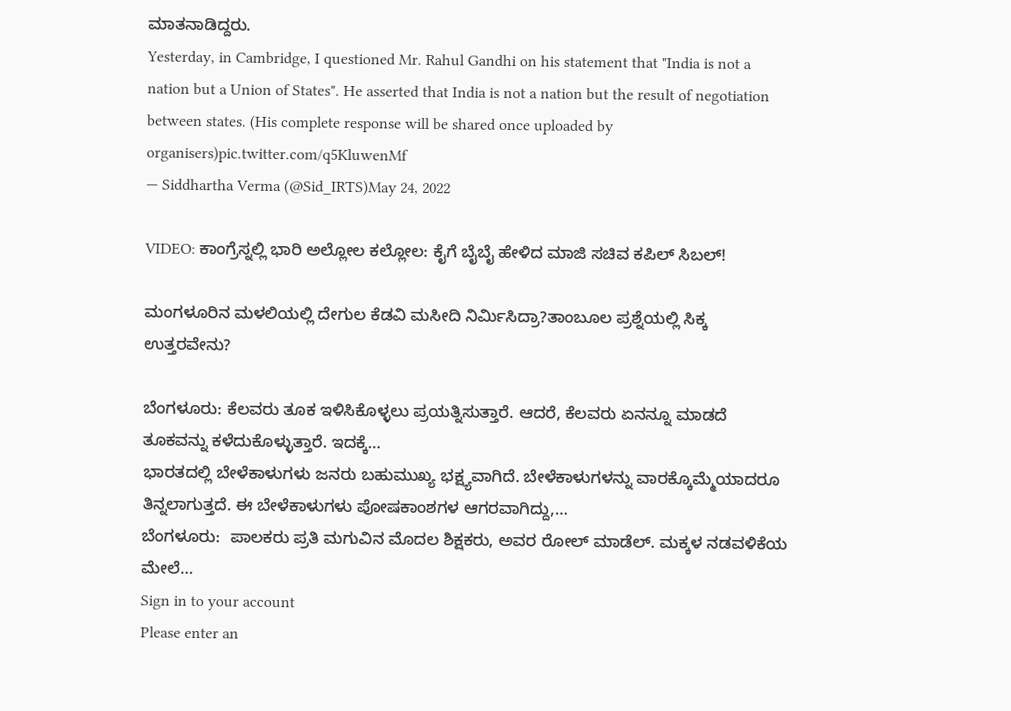ಮಾತನಾಡಿದ್ದರು.
Yesterday, in Cambridge, I questioned Mr. Rahul Gandhi on his statement that "India is not a nation but a Union of States". He asserted that India is not a nation but the result of negotiation between states. (His complete response will be shared once uploaded by organisers)pic.twitter.com/q5KluwenMf
— Siddhartha Verma (@Sid_IRTS)May 24, 2022

VIDEO: ಕಾಂಗ್ರೆಸ್ನಲ್ಲಿ ಭಾರಿ ಅಲ್ಲೋಲ ಕಲ್ಲೋಲ: ಕೈಗೆ ಬೈಬೈ ಹೇಳಿದ ಮಾಜಿ ಸಚಿವ ಕಪಿಲ್ ಸಿಬಲ್!

ಮಂಗಳೂರಿನ ಮಳಲಿಯಲ್ಲಿ ದೇಗುಲ ಕೆಡವಿ ಮಸೀದಿ ನಿರ್ಮಿಸಿದ್ರಾ?ತಾಂಬೂಲ ಪ್ರಶ್ನೆಯಲ್ಲಿ ಸಿಕ್ಕ ಉತ್ತರವೇನು?

ಬೆಂಗಳೂರು: ಕೆಲವರು ತೂಕ ಇಳಿಸಿಕೊಳ್ಳಲು ಪ್ರಯತ್ನಿಸುತ್ತಾರೆ. ಆದರೆ, ಕೆಲವರು ಏನನ್ನೂ ಮಾಡದೆ ತೂಕವನ್ನು ಕಳೆದುಕೊಳ್ಳುತ್ತಾರೆ. ಇದಕ್ಕೆ…
ಭಾರತದಲ್ಲಿ ಬೇಳೆಕಾಳುಗಳು ಜನರು ಬಹುಮುಖ್ಯ ಭಕ್ಷ್ಯವಾಗಿದೆ. ಬೇಳೆಕಾಳುಗಳನ್ನು ವಾರಕ್ಕೊಮ್ಮೆಯಾದರೂ ತಿನ್ನಲಾಗುತ್ತದೆ. ಈ ಬೇಳೆಕಾಳುಗಳು ಪೋಷಕಾಂಶಗಳ ಆಗರವಾಗಿದ್ದು,…
ಬೆಂಗಳೂರು:  ಪಾಲಕರು ಪ್ರತಿ ಮಗುವಿನ ಮೊದಲ ಶಿಕ್ಷಕರು, ಅವರ ರೋಲ್ ಮಾಡೆಲ್. ಮಕ್ಕಳ ನಡವಳಿಕೆಯ ಮೇಲೆ…
Sign in to your account
Please enter an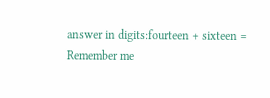answer in digits:fourteen + sixteen =
Remember me